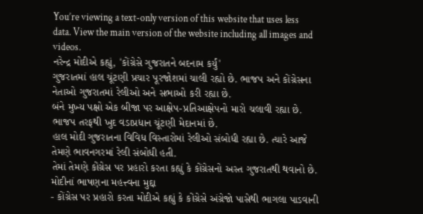You’re viewing a text-only version of this website that uses less data. View the main version of the website including all images and videos.
નરેન્દ્ર મોદીએ કહ્યું, 'કોંગ્રેસે ગુજરાતને બદનામ કર્યું'
ગુજરાતમાં હાલ ચૂંટણી પ્રચાર પૂરજોશમાં ચાલી રહ્યો છે. ભાજપ અને કોંગ્રેસના નેતાઓ ગુજરાતમાં રેલીઓ અને સભાઓ કરી રહ્યા છે.
બંને મુખ્ય પક્ષો એક બીજા પર આક્ષેપ-પ્રતિઆક્ષેપનો મારો ચલાવી રહ્યા છે. ભાજપ તરફથી ખુદ વડાપ્રધાન ચૂંટણી મેદાનમાં છે.
હાલ મોદી ગુજરાતના વિવિધ વિસ્તારોમાં રેલીઓ સંબોધી રહ્યા છે. ત્યારે આજે તેમણે ભાવનગરમાં રેલી સંબોધી હતી.
તેમાં તેમણે કોંગ્રેસ પર પ્રહારો કરતા કહ્યું કે કોંગ્રેસનો અસ્ત ગુજરાતથી થવાનો છે.
મોદીનાં ભાષણના મહત્ત્વના મુદ્દા
- કોંગ્રેસ પર પ્રહારો કરતા મોદીએ કહ્યું કે કોંગ્રેસે અંગ્રેજો પાસેથી ભાગલા પાડવાની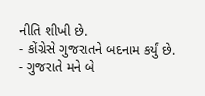નીતિ શીખી છે.
- કોંગ્રેસે ગુજરાતને બદનામ કર્યું છે.
- ગુજરાતે મને બે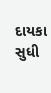દાયકા સુધી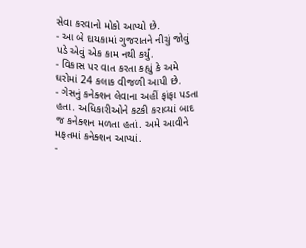સેવા કરવાનો મોકો આપ્યો છે.
- આ બે દાયકામાં ગુજરાતને નીચું જોવું પડે એવું એક કામ નથી કર્યું.
- વિકાસ પર વાત કરતા કહ્યું કે અમે ઘરોમાં 24 કલાક વીજળી આપી છે.
- ગેસનું કનેક્શન લેવાના અહીં ફાંફા પડતા હતા. અધિકારીઓને કટકી કરાવ્યાં બાદ જ કનેક્શન મળતા હતાં. અમે આવીને મફતમાં કનેક્શન આપ્યાં.
-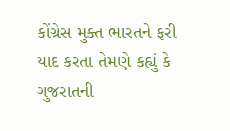કોંગ્રેસ મુક્ત ભારતને ફરી યાદ કરતા તેમણે કહ્યું કે ગુજરાતની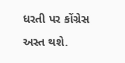ધરતી પર કોંગ્રેસ અસ્ત થશે.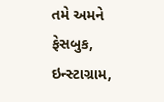તમે અમને ફેસબુક, ઇન્સ્ટાગ્રામ,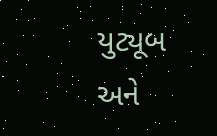યુટ્યૂબ અને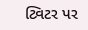ટ્વિટર પર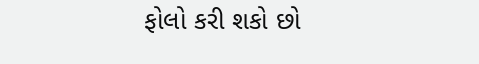ફોલો કરી શકો છો